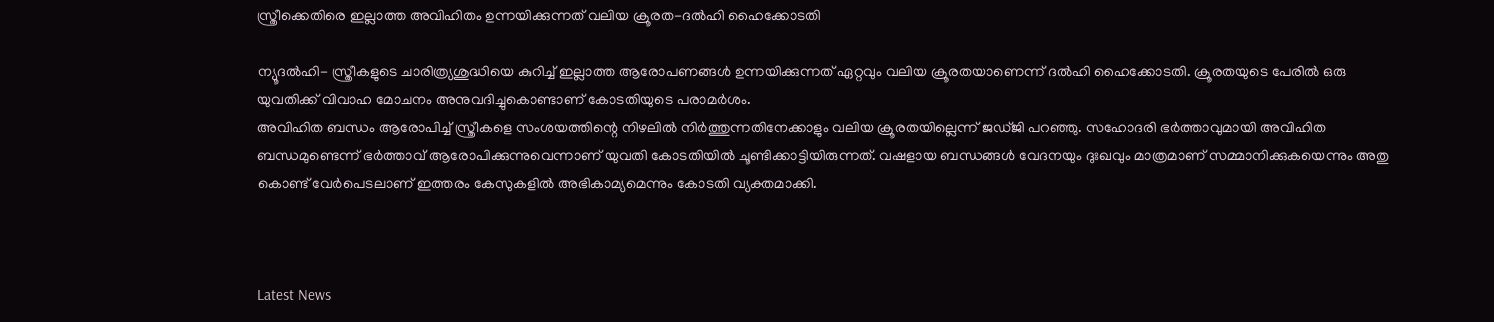സ്ത്രീക്കെതിരെ ഇല്ലാത്ത അവിഹിതം ഉന്നയിക്കുന്നത് വലിയ ക്രൂരത-ദല്‍ഹി ഹൈക്കോടതി

ന്യൂദല്‍ഹി- സ്ത്രീകളുടെ ചാരിത്ര്യശുദ്ധിയെ കുറിച്ച് ഇല്ലാത്ത ആരോപണങ്ങള്‍ ഉന്നയിക്കുന്നത് ഏറ്റവും വലിയ ക്രൂരതയാണെന്ന് ദല്‍ഹി ഹൈക്കോടതി. ക്രൂരതയുടെ പേരില്‍ ഒരു യുവതിക്ക് വിവാഹ മോചനം അനുവദിച്ചുകൊണ്ടാണ് കോടതിയുടെ പരാമര്‍ശം.
അവിഹിത ബന്ധം ആരോപിച്ച് സ്ത്രീകളെ സംശയത്തിന്റെ നിഴലില്‍ നിര്‍ത്തുന്നതിനേക്കാളും വലിയ ക്രൂരതയില്ലെന്ന് ജഡ്ജി പറഞ്ഞു. സഹോദരി ഭര്‍ത്താവുമായി അവിഹിത ബന്ധമുണ്ടെന്ന് ഭര്‍ത്താവ് ആരോപിക്കുന്നുവെന്നാണ് യുവതി കോടതിയില്‍ ചൂണ്ടിക്കാട്ടിയിരുന്നത്. വഷളായ ബന്ധങ്ങള്‍ വേദനയും ദുഃഖവും മാത്രമാണ് സമ്മാനിക്കുകയെന്നും അതു കൊണ്ട് വേര്‍പെടലാണ് ഇത്തരം കേസുകളില്‍ അഭികാമ്യമെന്നും കോടതി വ്യക്തമാക്കി.



Latest News